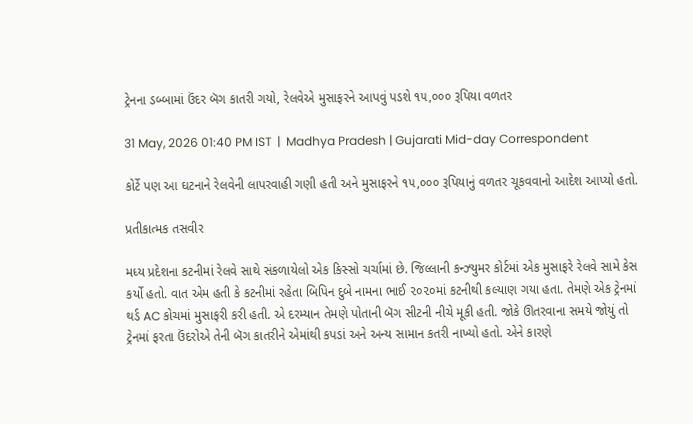ટ્રેનના ડબ્બામાં ઉંદર બૅગ કાતરી ગયો, રેલવેએ મુસાફરને આપવું પડશે ૧૫,૦૦૦ રૂપિયા વળતર

31 May, 2026 01:40 PM IST  |  Madhya Pradesh | Gujarati Mid-day Correspondent

કોર્ટે પણ આ ઘટનાને રેલવેની લાપરવાહી ગણી હતી અને મુસાફરને ૧૫,૦૦૦ રૂપિયાનું વળતર ચૂકવવાનો આદેશ આપ્યો હતો.

પ્રતીકાત્મક તસવીર

મધ્ય પ્રદેશના કટનીમાં રેલવે સાથે સંકળાયેલો એક કિસ્સો ચર્ચામાં છે. જિલ્લાની કન્ઝ્યુમર કોર્ટમાં એક મુસાફરે રેલવે સામે કેસ કર્યો હતો. વાત એમ હતી કે કટનીમાં રહેતા બિપિન દુબે નામના ભાઈ ૨૦૨૦માં કટનીથી કલ્યાણ ગયા હતા. તેમણે એક ટ્રેનમાં થર્ડ AC કોચમાં મુસાફરી કરી હતી. એ દરમ્યાન તેમણે પોતાની બૅગ સીટની નીચે મૂકી હતી. જોકે ઊતરવાના સમયે જોયું તો ટ્રેનમાં ફરતા ઉંદરોએ તેની બૅગ કાતરીને એમાંથી કપડાં અને અન્ય સામાન કતરી નાખ્યો હતો. એને કારણે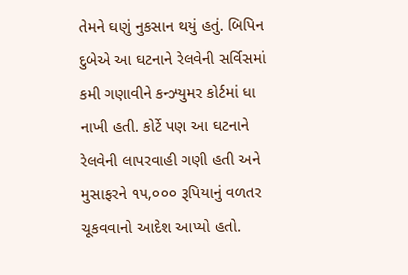તેમને ઘણું નુકસાન થયું હતું. બિપિન દુબેએ આ ઘટનાને રેલવેની સર્વિસમાં કમી ગણાવીને કન્ઝ્યુમર કોર્ટમાં ધા નાખી હતી. કોર્ટે પણ આ ઘટનાને રેલવેની લાપરવાહી ગણી હતી અને મુસાફરને ૧૫,૦૦૦ રૂપિયાનું વળતર ચૂકવવાનો આદેશ આપ્યો હતો.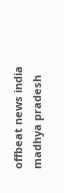offbeat news india madhya pradesh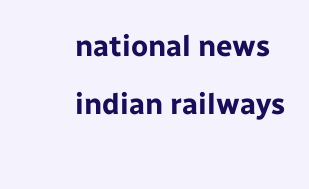national news indian railways